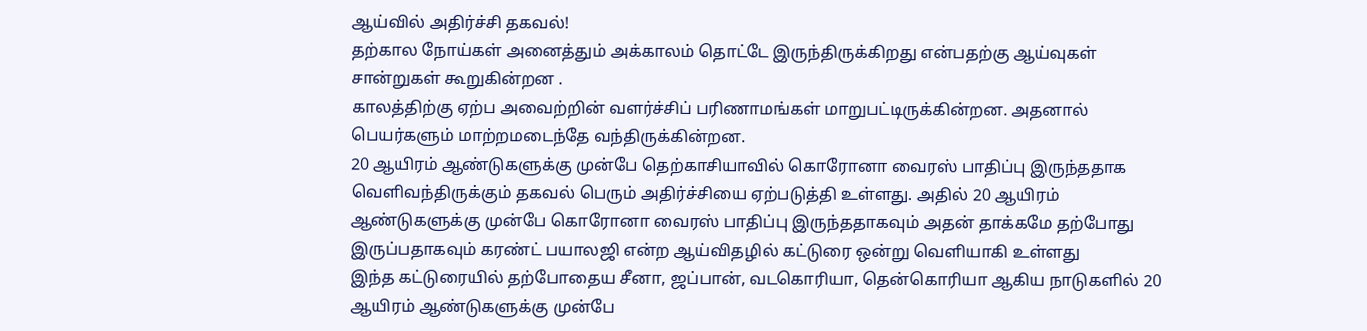ஆய்வில் அதிர்ச்சி தகவல்!
தற்கால நோய்கள் அனைத்தும் அக்காலம் தொட்டே இருந்திருக்கிறது என்பதற்கு ஆய்வுகள் சான்றுகள் கூறுகின்றன .
காலத்திற்கு ஏற்ப அவைற்றின் வளர்ச்சிப் பரிணாமங்கள் மாறுபட்டிருக்கின்றன. அதனால் பெயர்களும் மாற்றமடைந்தே வந்திருக்கின்றன.
20 ஆயிரம் ஆண்டுகளுக்கு முன்பே தெற்காசியாவில் கொரோனா வைரஸ் பாதிப்பு இருந்ததாக வெளிவந்திருக்கும் தகவல் பெரும் அதிர்ச்சியை ஏற்படுத்தி உள்ளது. அதில் 20 ஆயிரம் ஆண்டுகளுக்கு முன்பே கொரோனா வைரஸ் பாதிப்பு இருந்ததாகவும் அதன் தாக்கமே தற்போது இருப்பதாகவும் கரண்ட் பயாலஜி என்ற ஆய்விதழில் கட்டுரை ஒன்று வெளியாகி உள்ளது
இந்த கட்டுரையில் தற்போதைய சீனா, ஜப்பான், வடகொரியா, தென்கொரியா ஆகிய நாடுகளில் 20 ஆயிரம் ஆண்டுகளுக்கு முன்பே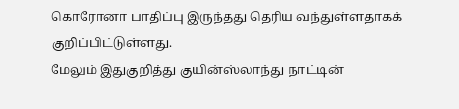கொரோனா பாதிப்பு இருந்தது தெரிய வந்துள்ளதாகக் குறிப்பிட்டுள்ளது.
மேலும் இதுகுறித்து குயின்ஸ்லாந்து நாட்டின்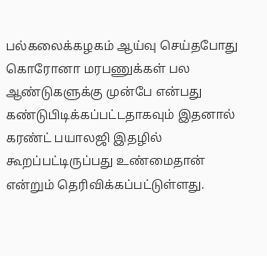பல்கலைக்கழகம் ஆய்வு செய்தபோது கொரோனா மரபணுக்கள் பல ஆண்டுகளுக்கு முன்பே என்பது கண்டுபிடிக்கப்பட்டதாகவும் இதனால் கரண்ட் பயாலஜி இதழில் கூறப்பட்டிருப்பது உண்மைதான் என்றும் தெரிவிக்கப்பட்டுள்ளது.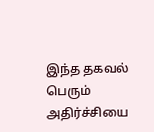இந்த தகவல் பெரும் அதிர்ச்சியை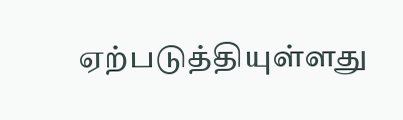ஏற்படுத்தியுள்ளது